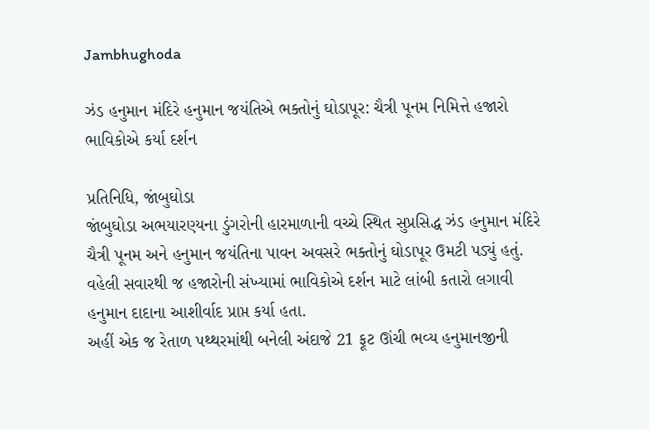Jambhughoda

ઝંડ હનુમાન મંદિરે હનુમાન જયંતિએ ભક્તોનું ઘોડાપૂર: ચૈત્રી પૂનમ નિમિત્તે હજારો ભાવિકોએ કર્યા દર્શન

પ્રતિનિધિ, જાંબુઘોડા
જાંબુઘોડા અભયારણ્યના ડુંગરોની હારમાળાની વચ્ચે સ્થિત સુપ્રસિદ્ધ ઝંડ હનુમાન મંદિરે ચૈત્રી પૂનમ અને હનુમાન જયંતિના પાવન અવસરે ભક્તોનું ઘોડાપૂર ઉમટી પડ્યું હતું. વહેલી સવારથી જ હજારોની સંખ્યામાં ભાવિકોએ દર્શન માટે લાંબી કતારો લગાવી હનુમાન દાદાના આશીર્વાદ પ્રાપ્ત કર્યા હતા.
અહીં એક જ રેતાળ પથ્થરમાંથી બનેલી અંદાજે 21 ફૂટ ઊંચી ભવ્ય હનુમાનજીની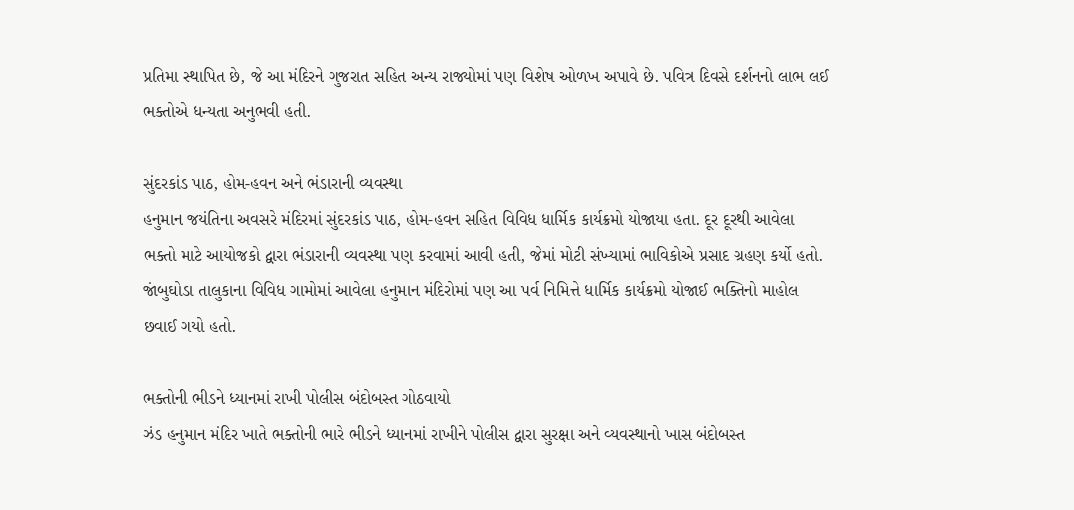પ્રતિમા સ્થાપિત છે, જે આ મંદિરને ગુજરાત સહિત અન્ય રાજ્યોમાં પણ વિશેષ ઓળખ અપાવે છે. પવિત્ર દિવસે દર્શનનો લાભ લઈ ભક્તોએ ધન્યતા અનુભવી હતી.

સુંદરકાંડ પાઠ, હોમ-હવન અને ભંડારાની વ્યવસ્થા
હનુમાન જયંતિના અવસરે મંદિરમાં સુંદરકાંડ પાઠ, હોમ-હવન સહિત વિવિધ ધાર્મિક કાર્યક્રમો યોજાયા હતા. દૂર દૂરથી આવેલા ભક્તો માટે આયોજકો દ્વારા ભંડારાની વ્યવસ્થા પણ કરવામાં આવી હતી, જેમાં મોટી સંખ્યામાં ભાવિકોએ પ્રસાદ ગ્રહણ કર્યો હતો.
જાંબુઘોડા તાલુકાના વિવિધ ગામોમાં આવેલા હનુમાન મંદિરોમાં પણ આ પર્વ નિમિત્તે ધાર્મિક કાર્યક્રમો યોજાઈ ભક્તિનો માહોલ છવાઈ ગયો હતો.

ભક્તોની ભીડને ધ્યાનમાં રાખી પોલીસ બંદોબસ્ત ગોઠવાયો
ઝંડ હનુમાન મંદિર ખાતે ભક્તોની ભારે ભીડને ધ્યાનમાં રાખીને પોલીસ દ્વારા સુરક્ષા અને વ્યવસ્થાનો ખાસ બંદોબસ્ત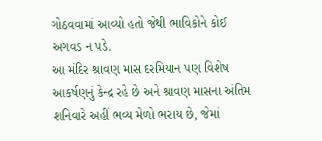ગોઠવવામાં આવ્યો હતો જેથી ભાવિકોને કોઈ અગવડ ન પડે.
આ મંદિર શ્રાવણ માસ દરમિયાન પણ વિશેષ આકર્ષણનું કેન્દ્ર રહે છે અને શ્રાવણ માસના અંતિમ શનિવારે અહીં ભવ્ય મેળો ભરાય છે, જેમાં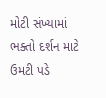મોટી સંખ્યામાં ભક્તો દર્શન માટે ઉમટી પડે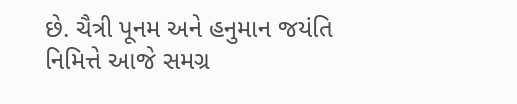છે. ચૈત્રી પૂનમ અને હનુમાન જયંતિ નિમિત્તે આજે સમગ્ર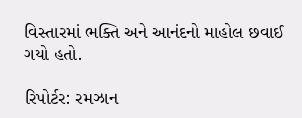વિસ્તારમાં ભક્તિ અને આનંદનો માહોલ છવાઈ ગયો હતો.

રિપોર્ટર: રમઝાન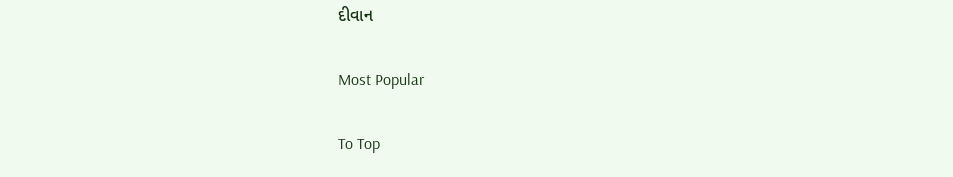દીવાન

Most Popular

To Top